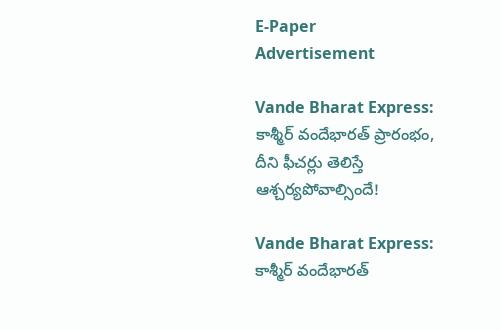E-Paper
Advertisement

Vande Bharat Express: కాశ్మీర్ వందేభారత్ ప్రారంభం, దీని ఫీచర్లు తెలిస్తే ఆశ్చర్యపోవాల్సిందే!

Vande Bharat Express: కాశ్మీర్ వందేభారత్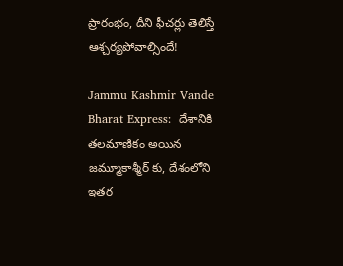ప్రారంభం, దీని ఫీచర్లు తెలిస్తే ఆశ్చర్యపోవాల్సిందే!

Jammu Kashmir Vande Bharat Express:  దేశానికి తలమాణికం అయిన జమ్మూకాశ్మీర్ కు, దేశంలోని ఇతర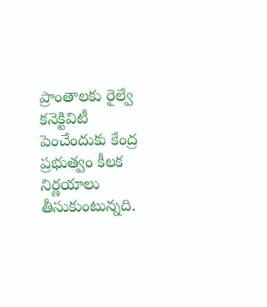ప్రాంతాలకు రైల్వే కనెక్టివిటీ పెంచేందుకు కేంద్ర ప్రభుత్వం కీలక నిర్ణయాలు తీసుకుంటున్నది.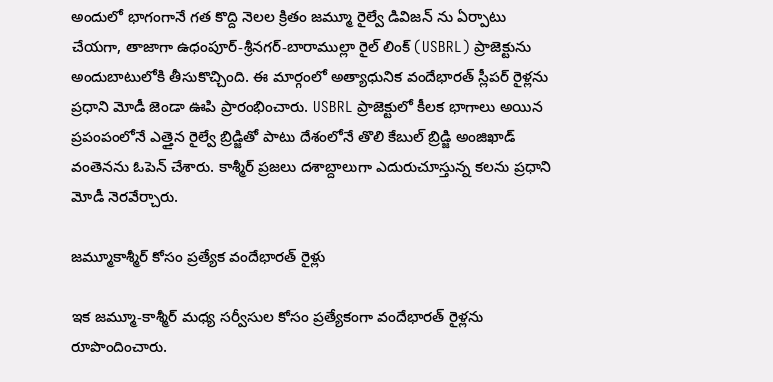అందులో భాగంగానే గత కొద్ది నెలల క్రితం జమ్మూ రైల్వే డివిజన్ ను ఏర్పాటు చేయగా, తాజాగా ఉధంపూర్-శ్రీనగర్-బారాముల్లా రైల్ లింక్ (USBRL) ప్రాజెక్టును అందుబాటులోకి తీసుకొచ్చింది. ఈ మార్గంలో అత్యాధునిక వందేభారత్ స్లీపర్ రైళ్లను ప్రధాని మోడీ జెండా ఊపి ప్రారంభించారు. USBRL ప్రాజెక్టులో కీలక భాగాలు అయిన ప్రపంపంలోనే ఎత్తైన రైల్వే బ్రిడ్జితో పాటు దేశంలోనే తొలి కేబుల్ బ్రిడ్జి అంజిఖాడ్ వంతెనను ఓపెన్ చేశారు. కాశ్మీర్ ప్రజలు దశాబ్దాలుగా ఎదురుచూస్తున్న కలను ప్రధాని మోడీ నెరవేర్చారు.

జమ్మూకాశ్మీర్ కోసం ప్రత్యేక వందేభారత్ రైళ్లు

ఇక జమ్మూ-కాశ్మీర్ మధ్య సర్వీసుల కోసం ప్రత్యేకంగా వందేభారత్ రైళ్లను రూపొందించారు.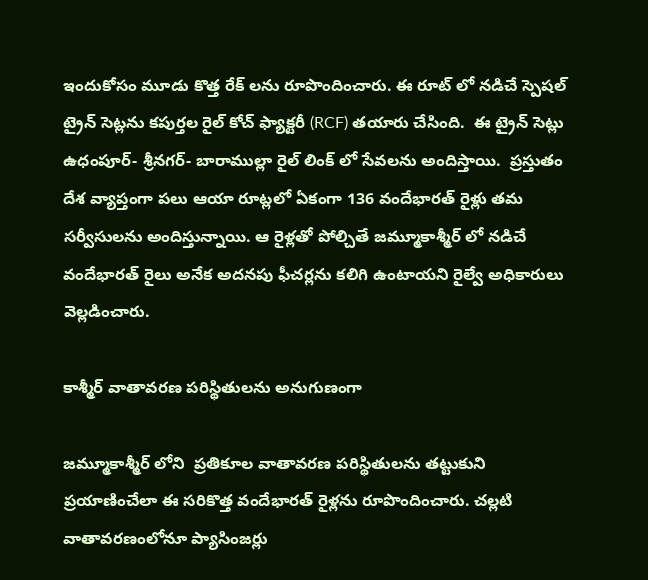ఇందుకోసం మూడు కొత్త రేక్ లను రూపొందించారు. ఈ రూట్ లో నడిచే స్పెషల్ ట్రైన్ సెట్లను కపుర్తల రైల్ కోచ్ ఫ్యాక్టరీ (RCF) తయారు చేసింది.  ఈ ట్రైన్‌ సెట్లు ఉధంపూర్- శ్రీనగర్- బారాముల్లా రైల్ లింక్ లో సేవలను అందిస్తాయి.  ప్రస్తుతం దేశ వ్యాప్తంగా పలు ఆయా రూట్లలో ఏకంగా 136 వందేభారత్ రైళ్లు తమ సర్వీసులను అందిస్తున్నాయి. ఆ రైళ్లతో పోల్చితే జమ్మూకాశ్మీర్ లో నడిచే వందేభారత్ రైలు అనేక అదనపు ఫీచర్లను కలిగి ఉంటాయని రైల్వే అధికారులు వెల్లడించారు.

కాశ్మీర్ వాతావరణ పరిస్థితులను అనుగుణంగా

జమ్మూకాశ్మీర్ లోని  ప్రతికూల వాతావరణ పరిస్థితులను తట్టుకుని ప్రయాణించేలా ఈ సరికొత్త వందేభారత్ రైళ్లను రూపొందించారు. చల్లటి వాతావరణంలోనూ ప్యాసింజర్లు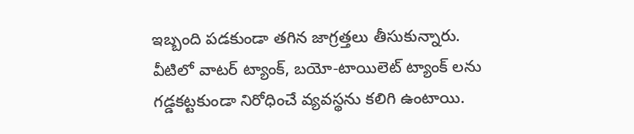ఇబ్బంది పడకుండా తగిన జాగ్రత్తలు తీసుకున్నారు. వీటిలో వాటర్ ట్యాంక్, బయో-టాయిలెట్ ట్యాంక్‌ లను గడ్డకట్టకుండా నిరోధించే వ్యవస్థను కలిగి ఉంటాయి.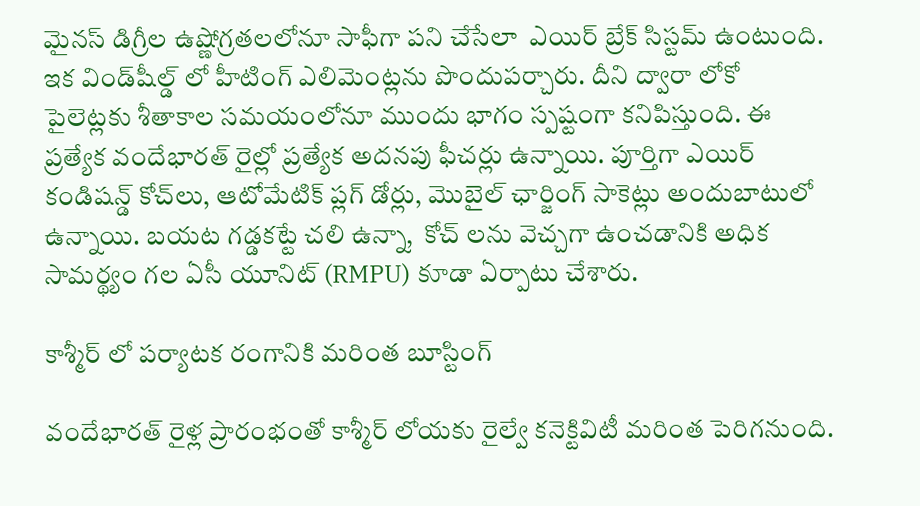మైనస్ డిగ్రీల ఉష్ణోగ్రతలలోనూ సాఫీగా పని చేసేలా  ఎయిర్ బ్రేక్ సిస్టమ్ ఉంటుంది. ఇక విండ్‌షీల్డ్‌ లో హీటింగ్ ఎలిమెంట్లను పొందుపర్చారు. దీని ద్వారా లోకో పైలెట్లకు శీతాకాల సమయంలోనూ ముందు భాగం స్పష్టంగా కనిపిస్తుంది. ఈ ప్రత్యేక వందేభారత్ రైల్లో ప్రత్యేక అదనపు ఫీచర్లు ఉన్నాయి. పూర్తిగా ఎయిర్ కండిషన్డ్ కోచ్‌లు, ఆటోమేటిక్ ప్లగ్ డోర్లు, మొబైల్ ఛార్జింగ్ సాకెట్లు అందుబాటులో ఉన్నాయి. బయట గడ్డకట్టే చలి ఉన్నా,  కోచ్‌ లను వెచ్చగా ఉంచడానికి అధిక సామర్థ్యం గల ఏసీ యూనిట్ (RMPU) కూడా ఏర్పాటు చేశారు.

కాశ్మీర్ లో పర్యాటక రంగానికి మరింత బూస్టింగ్

వందేభారత్ రైళ్ల ప్రారంభంతో కాశ్మీర్ లోయకు రైల్వే కనెక్టివిటీ మరింత పెరిగనుంది.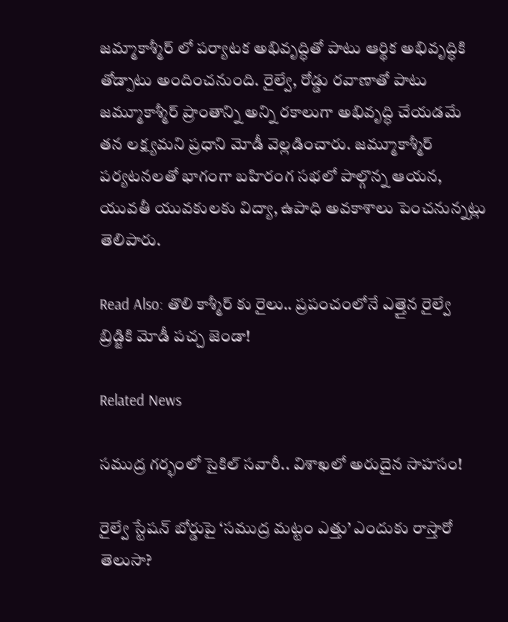జమ్మాకాశ్మీర్ లో పర్యాటక అభివృద్ధితో పాటు ఆర్థిక అభివృద్ధికి తోడ్పాటు అందించనుంది. రైల్వే, రోడ్డు రవాణాతో పాటు జమ్మూకాశ్మీర్ ప్రాంతాన్ని అన్ని రకాలుగా అభివృద్ధి చేయడమే తన లక్ష్యమని ప్రధాని మోడీ వెల్లడించారు. జమ్మూకాశ్మీర్ పర్యటనలతో భాగంగా బహిరంగ సభలో పాల్గొన్న ఆయన, యువతీ యువకులకు విద్యా, ఉపాధి అవకాశాలు పెంచనున్నట్లు తెలిపారు.

Read Also: తొలి కాశ్మీర్ కు రైలు.. ప్రపంచంలోనే ఎత్తైన రైల్వే బ్రిడ్జికి మోడీ పచ్చ జెండా!

Related News

సముద్ర గర్భంలో సైకిల్ సవారీ.. విశాఖలో అరుదైన సాహసం!

రైల్వే స్టేషన్ బోర్డుపై ‘సముద్ర మట్టం ఎత్తు’ ఎందుకు రాస్తారో తెలుసా?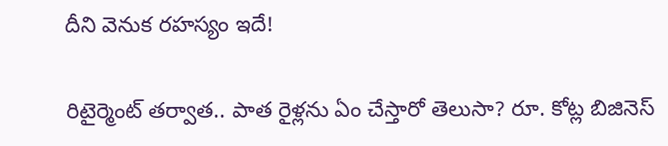దీని వెనుక రహస్యం ఇదే!

రిటైర్మెంట్ తర్వాత.. పాత రైళ్లను ఏం చేస్తారో తెలుసా? రూ. కోట్ల బిజినెస్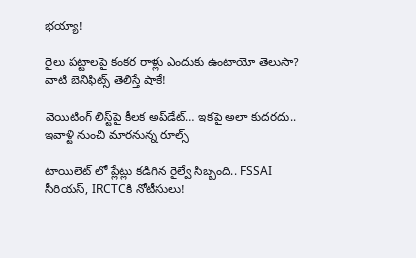భయ్యా!

రైలు పట్టాలపై కంకర రాళ్లు ఎందుకు ఉంటాయో తెలుసా? వాటి బెనిఫిట్స్ తెలిస్తే షాకే!

వెయిటింగ్‌ లిస్ట్‌పై కీలక అప్‌డేట్‌… ఇకపై అలా కుదరదు.. ఇవాళ్టి నుంచి మారనున్న రూల్స్

టాయిలెట్ లో ప్లేట్లు కడిగిన రైల్వే సిబ్బంది.. FSSAI సీరియస్, IRCTCకి నోటీసులు!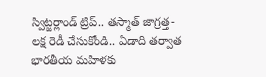స్విట్జర్లాండ్‌ ట్రిప్.. తస్మాత్ జాగ్రత్త-లక్ష రెడీ చేసుకోండి.. ఏడాది తర్వాత భారతీయ మహిళకు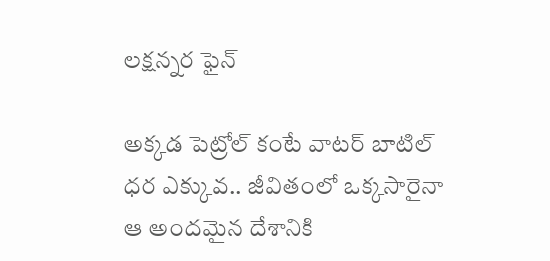లక్షన్నర ఫైన్

అక్కడ పెట్రోల్ కంటే వాటర్ బాటిల్ ధర ఎక్కువ.. జీవితంలో ఒక్కసారైనా ఆ అందమైన దేశానికి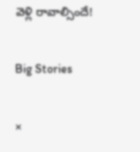వెళ్లి రావాల్సిందే!

Big Stories

×